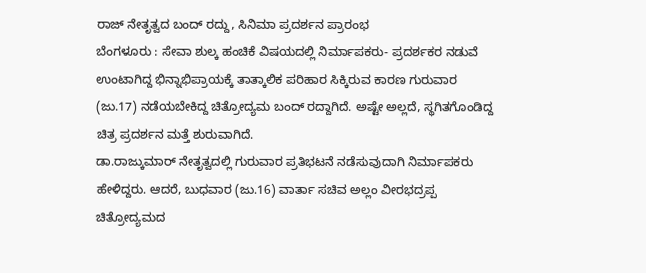ರಾಜ್ ನೇತೃತ್ವದ ಬಂದ್ ರದ್ದು, ಸಿನಿಮಾ ಪ್ರದರ್ಶನ ಪ್ರಾರಂಭ
ಬೆಂಗಳೂರು : ಸೇವಾ ಶುಲ್ಕ ಹಂಚಿಕೆ ವಿಷಯದಲ್ಲಿ ನಿರ್ಮಾಪಕರು- ಪ್ರದರ್ಶಕರ ನಡುವೆ ಉಂಟಾಗಿದ್ದ ಭಿನ್ನಾಭಿಪ್ರಾಯಕ್ಕೆ ತಾತ್ಕಾಲಿಕ ಪರಿಹಾರ ಸಿಕ್ಕಿರುವ ಕಾರಣ ಗುರುವಾರ (ಜು.17) ನಡೆಯಬೇಕಿದ್ದ ಚಿತ್ರೋದ್ಯಮ ಬಂದ್ ರದ್ದಾಗಿದೆ. ಅಷ್ಟೇ ಅಲ್ಲದೆ, ಸ್ಥಗಿತಗೊಂಡಿದ್ದ ಚಿತ್ರ ಪ್ರದರ್ಶನ ಮತ್ತೆ ಶುರುವಾಗಿದೆ.
ಡಾ.ರಾಜ್ಕುಮಾರ್ ನೇತೃತ್ವದಲ್ಲಿ ಗುರುವಾರ ಪ್ರತಿಭಟನೆ ನಡೆಸುವುದಾಗಿ ನಿರ್ಮಾಪಕರು ಹೇಳಿದ್ದರು. ಆದರೆ, ಬುಧವಾರ (ಜು.16) ವಾರ್ತಾ ಸಚಿವ ಅಲ್ಲಂ ವೀರಭದ್ರಪ್ಪ ಚಿತ್ರೋದ್ಯಮದ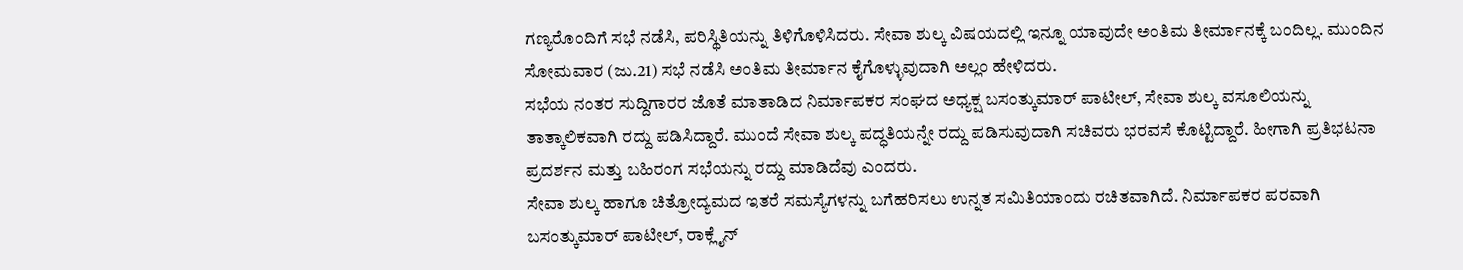ಗಣ್ಯರೊಂದಿಗೆ ಸಭೆ ನಡೆಸಿ, ಪರಿಸ್ಥಿತಿಯನ್ನು ತಿಳಿಗೊಳಿಸಿದರು. ಸೇವಾ ಶುಲ್ಕ ವಿಷಯದಲ್ಲಿ ಇನ್ನೂ ಯಾವುದೇ ಅಂತಿಮ ತೀರ್ಮಾನಕ್ಕೆ ಬಂದಿಲ್ಲ. ಮುಂದಿನ ಸೋಮವಾರ (ಜು.21) ಸಭೆ ನಡೆಸಿ ಅಂತಿಮ ತೀರ್ಮಾನ ಕೈಗೊಳ್ಳುವುದಾಗಿ ಅಲ್ಲಂ ಹೇಳಿದರು.
ಸಭೆಯ ನಂತರ ಸುದ್ದಿಗಾರರ ಜೊತೆ ಮಾತಾಡಿದ ನಿರ್ಮಾಪಕರ ಸಂಘದ ಅಧ್ಯಕ್ಷ ಬಸಂತ್ಕುಮಾರ್ ಪಾಟೀಲ್, ಸೇವಾ ಶುಲ್ಕ ವಸೂಲಿಯನ್ನು ತಾತ್ಕಾಲಿಕವಾಗಿ ರದ್ದು ಪಡಿಸಿದ್ದಾರೆ. ಮುಂದೆ ಸೇವಾ ಶುಲ್ಕ ಪದ್ಧತಿಯನ್ನೇ ರದ್ದು ಪಡಿಸುವುದಾಗಿ ಸಚಿವರು ಭರವಸೆ ಕೊಟ್ಟಿದ್ದಾರೆ. ಹೀಗಾಗಿ ಪ್ರತಿಭಟನಾ ಪ್ರದರ್ಶನ ಮತ್ತು ಬಹಿರಂಗ ಸಭೆಯನ್ನು ರದ್ದು ಮಾಡಿದೆವು ಎಂದರು.
ಸೇವಾ ಶುಲ್ಕ ಹಾಗೂ ಚಿತ್ರೋದ್ಯಮದ ಇತರೆ ಸಮಸ್ಯೆಗಳನ್ನು ಬಗೆಹರಿಸಲು ಉನ್ನತ ಸಮಿತಿಯಾಂದು ರಚಿತವಾಗಿದೆ. ನಿರ್ಮಾಪಕರ ಪರವಾಗಿ ಬಸಂತ್ಕುಮಾರ್ ಪಾಟೀಲ್, ರಾಕ್ಲೈನ್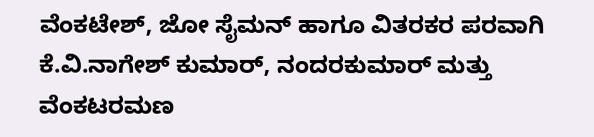ವೆಂಕಟೇಶ್, ಜೋ ಸೈಮನ್ ಹಾಗೂ ವಿತರಕರ ಪರವಾಗಿ ಕೆ.ವಿ.ನಾಗೇಶ್ ಕುಮಾರ್, ನಂದರಕುಮಾರ್ ಮತ್ತು ವೆಂಕಟರಮಣ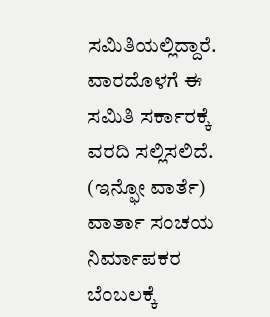ಸಮಿತಿಯಲ್ಲಿದ್ದಾರೆ. ವಾರದೊಳಗೆ ಈ ಸಮಿತಿ ಸರ್ಕಾರಕ್ಕೆ ವರದಿ ಸಲ್ಲಿಸಲಿದೆ.
(ಇನ್ಫೋ ವಾರ್ತೆ)
ವಾರ್ತಾ ಸಂಚಯ
ನಿರ್ಮಾಪಕರ ಬೆಂಬಲಕ್ಕೆ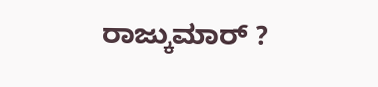ರಾಜ್ಕುಮಾರ್ ?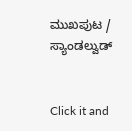ಮುಖಪುಟ / ಸ್ಯಾಂಡಲ್ವುಡ್


Click it and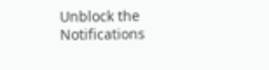Unblock the Notifications